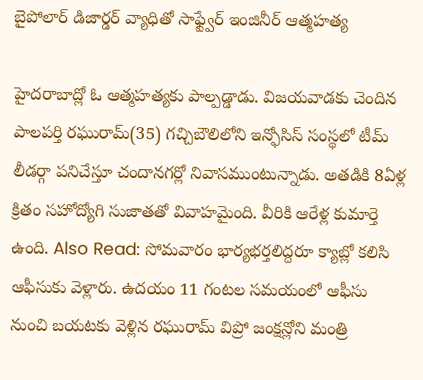బైపోలార్ డిజార్డర్ వ్యాధితో సాఫ్ట్వేర్ ఇంజినీర్ ఆత్మహత్య

హైదరాబాద్లో ఓ ఆత్మహత్యకు పాల్పడ్డాడు. విజయవాడకు చెందిన పాలపర్తి రఘురామ్(35) గచ్చిబౌలిలోని ఇన్ఫోసిస్ సంస్థలో టీమ్ లీడర్గా పనిచేస్తూ చందానగర్లో నివాసముంటున్నాడు. అతడికి 8ఏళ్ల క్రితం సహోద్యోగి సుజాతతో వివాహమైంది. వీరికి ఆరేళ్ల కుమార్తె ఉంది. Also Read: సోమవారం భార్యభర్తలిద్దరూ క్యాబ్లో కలిసి ఆఫీసుకు వెళ్లారు. ఉదయం 11 గంటల సమయంలో ఆఫీసు నుంచి బయటకు వెళ్లిన రఘురామ్ విప్రో జంక్షన్లోని మంత్రి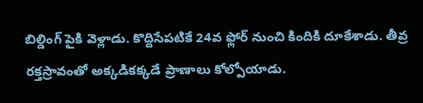బిల్డింగ్ పైకి వెళ్లాడు. కొద్దిసేపటికే 24వ ఫ్లోర్ నుంచి కిందికి దూకేశాడు. తీవ్ర రక్తస్రావంతో అక్కడికక్కడే ప్రాణాలు కోల్పోయాడు.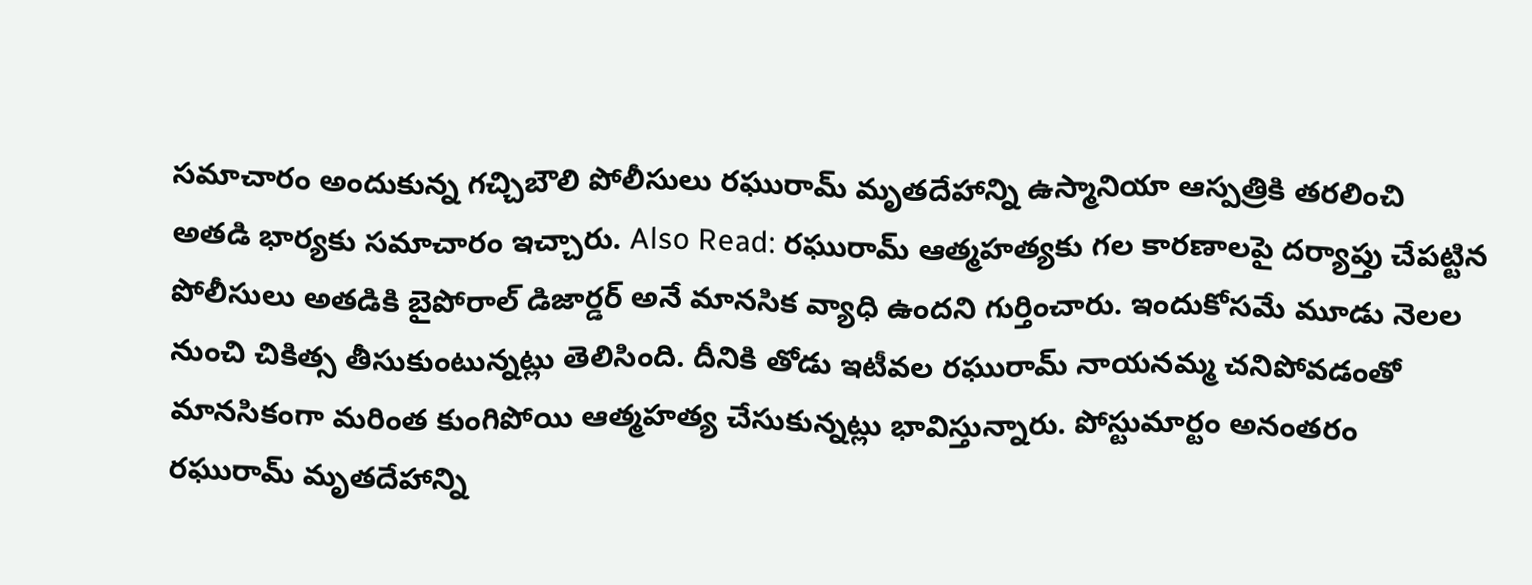సమాచారం అందుకున్న గచ్చిబౌలి పోలీసులు రఘురామ్ మృతదేహాన్ని ఉస్మానియా ఆస్పత్రికి తరలించి అతడి భార్యకు సమాచారం ఇచ్చారు. Also Read: రఘురామ్ ఆత్మహత్యకు గల కారణాలపై దర్యాప్తు చేపట్టిన పోలీసులు అతడికి బైపోరాల్ డిజార్డర్ అనే మానసిక వ్యాధి ఉందని గుర్తించారు. ఇందుకోసమే మూడు నెలల నుంచి చికిత్స తీసుకుంటున్నట్లు తెలిసింది. దీనికి తోడు ఇటీవల రఘురామ్ నాయనమ్మ చనిపోవడంతో మానసికంగా మరింత కుంగిపోయి ఆత్మహత్య చేసుకున్నట్లు భావిస్తున్నారు. పోస్టుమార్టం అనంతరం రఘురామ్ మృతదేహాన్ని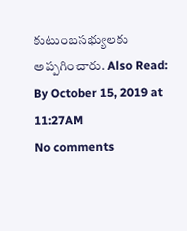కుటుంబసభ్యులకు అప్పగించారు. Also Read:
By October 15, 2019 at 11:27AM
No comments